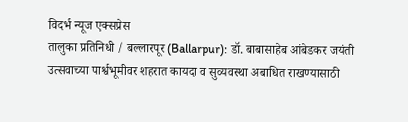विदर्भ न्यूज एक्सप्रेस
तालुका प्रतिनिधी / बल्लारपूर (Ballarpur): डॉ. बाबासाहेब आंबेडकर जयंती उत्सवाच्या पार्श्वभूमीवर शहरात कायदा व सुव्यवस्था अबाधित राखण्यासाठी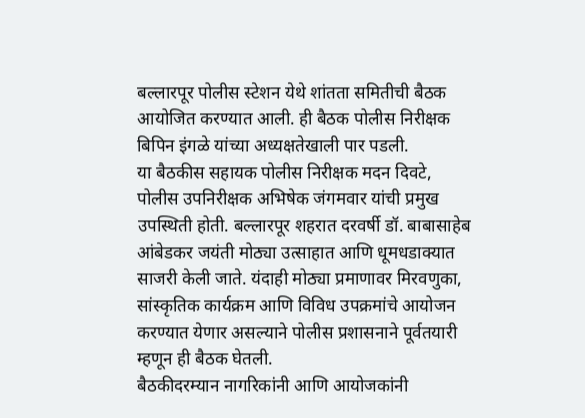बल्लारपूर पोलीस स्टेशन येथे शांतता समितीची बैठक आयोजित करण्यात आली. ही बैठक पोलीस निरीक्षक बिपिन इंगळे यांच्या अध्यक्षतेखाली पार पडली.
या बैठकीस सहायक पोलीस निरीक्षक मदन दिवटे, पोलीस उपनिरीक्षक अभिषेक जंगमवार यांची प्रमुख उपस्थिती होती. बल्लारपूर शहरात दरवर्षी डॉ. बाबासाहेब आंबेडकर जयंती मोठ्या उत्साहात आणि धूमधडाक्यात साजरी केली जाते. यंदाही मोठ्या प्रमाणावर मिरवणुका, सांस्कृतिक कार्यक्रम आणि विविध उपक्रमांचे आयोजन करण्यात येणार असल्याने पोलीस प्रशासनाने पूर्वतयारी म्हणून ही बैठक घेतली.
बैठकीदरम्यान नागरिकांनी आणि आयोजकांनी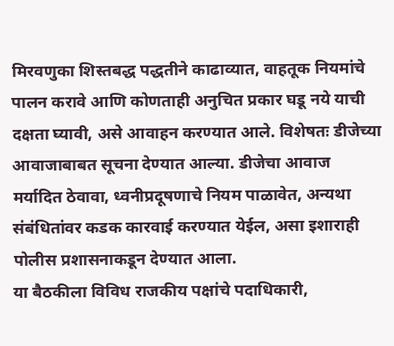मिरवणुका शिस्तबद्ध पद्धतीने काढाव्यात, वाहतूक नियमांचे पालन करावे आणि कोणताही अनुचित प्रकार घडू नये याची दक्षता घ्यावी, असे आवाहन करण्यात आले. विशेषतः डीजेच्या आवाजाबाबत सूचना देण्यात आल्या. डीजेचा आवाज मर्यादित ठेवावा, ध्वनीप्रदूषणाचे नियम पाळावेत, अन्यथा संबंधितांवर कडक कारवाई करण्यात येईल, असा इशाराही पोलीस प्रशासनाकडून देण्यात आला.
या बैठकीला विविध राजकीय पक्षांचे पदाधिकारी,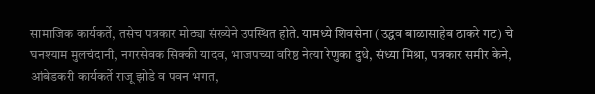सामाजिक कार्यकर्ते, तसेच पत्रकार मोठ्या संख्येने उपस्थित होते. यामध्ये शिवसेना (उद्धव बाळासाहेब ठाकरे गट) चे घनश्याम मुलचंदानी, नगरसेवक सिक्की यादव, भाजपच्या वरिष्ठ नेत्या रेणुका दुधे, संध्या मिश्रा, पत्रकार समीर केने, आंबेडकरी कार्यकर्ते राजू झोडे व पवन भगत,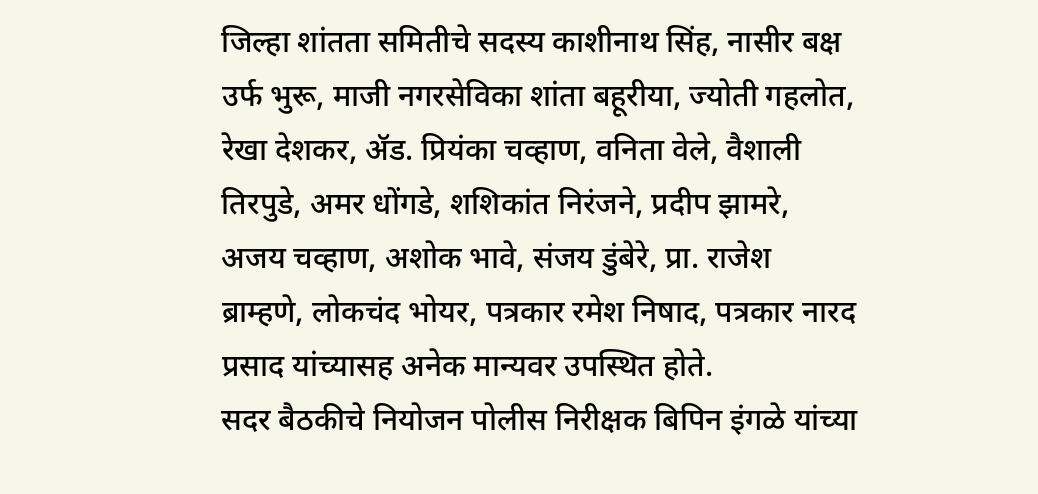जिल्हा शांतता समितीचे सदस्य काशीनाथ सिंह, नासीर बक्ष उर्फ भुरू, माजी नगरसेविका शांता बहूरीया, ज्योती गहलोत, रेखा देशकर, ॲड. प्रियंका चव्हाण, वनिता वेले, वैशाली तिरपुडे, अमर धोंगडे, शशिकांत निरंजने, प्रदीप झामरे, अजय चव्हाण, अशोक भावे, संजय डुंबेरे, प्रा. राजेश ब्राम्हणे, लोकचंद भोयर, पत्रकार रमेश निषाद, पत्रकार नारद प्रसाद यांच्यासह अनेक मान्यवर उपस्थित होते.
सदर बैठकीचे नियोजन पोलीस निरीक्षक बिपिन इंगळे यांच्या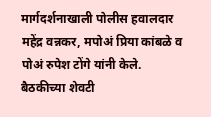मार्गदर्शनाखाली पोलीस हवालदार महेंद्र वन्नकर, मपोअं प्रिया कांबळे व पोअं रुपेश टोंगे यांनी केले. बैठकीच्या शेवटी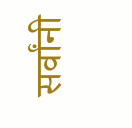सर्वांनी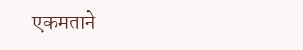एकमताने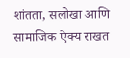शांतता, सलोखा आणि सामाजिक ऐक्य राखत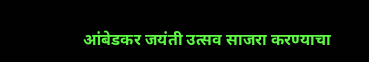आंबेडकर जयंती उत्सव साजरा करण्याचा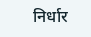निर्धार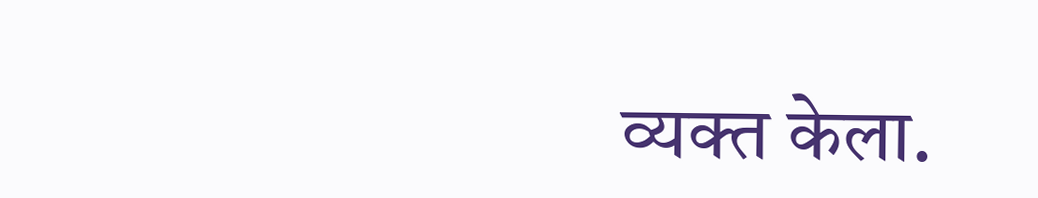व्यक्त केला.